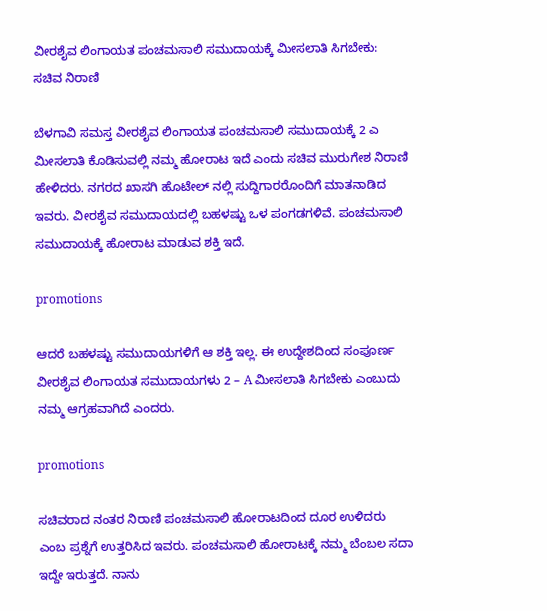ವೀರಶೈವ ಲಿಂಗಾಯತ ಪಂಚಮಸಾಲಿ ಸಮುದಾಯಕ್ಕೆ ಮೀಸಲಾತಿ ಸಿಗಬೇಕು: ಸಚಿವ ನಿರಾಣಿ

ಬೆಳಗಾವಿ ಸಮಸ್ತ ವೀರಶೈವ ಲಿಂಗಾಯತ ಪಂಚಮಸಾಲಿ ಸಮುದಾಯಕ್ಕೆ 2 ಎ ಮೀಸಲಾತಿ ಕೊಡಿಸುವಲ್ಲಿ ನಮ್ಮ ಹೋರಾಟ ಇದೆ ಎಂದು ಸಚಿವ ಮುರುಗೇಶ ನಿರಾಣಿ ಹೇಳಿದರು. ನಗರದ ಖಾಸಗಿ ಹೊಟೇಲ್ ನಲ್ಲಿ ಸುದ್ದಿಗಾರರೊಂದಿಗೆ ಮಾತನಾಡಿದ ಇವರು. ವೀರಶೈವ ಸಮುದಾಯದಲ್ಲಿ ಬಹಳಷ್ಟು ಒಳ ಪಂಗಡಗಳಿವೆ. ಪಂಚಮಸಾಲಿ ಸಮುದಾಯಕ್ಕೆ ಹೋರಾಟ ಮಾಡುವ ಶಕ್ತಿ ಇದೆ.

promotions

ಆದರೆ ಬಹಳಷ್ಟು ಸಮುದಾಯಗಳಿಗೆ ಆ ಶಕ್ತಿ ಇಲ್ಲ. ಈ ಉದ್ದೇಶದಿಂದ ಸಂಪೂರ್ಣ ವೀರಶೈವ ಲಿಂಗಾಯತ ಸಮುದಾಯಗಳು 2 – A ಮೀಸಲಾತಿ ಸಿಗಬೇಕು ಎಂಬುದು ನಮ್ಮ ಆಗ್ರಹವಾಗಿದೆ ಎಂದರು.

promotions

ಸಚಿವರಾದ ನಂತರ ನಿರಾಣಿ ಪಂಚಮಸಾಲಿ ಹೋರಾಟದಿಂದ ದೂರ ಉಳಿದರು ಎಂಬ ಪ್ರಶ್ನೆಗೆ ಉತ್ತರಿಸಿದ ಇವರು. ಪಂಚಮಸಾಲಿ ಹೋರಾಟಕ್ಕೆ ನಮ್ಮ ಬೆಂಬಲ ಸದಾ ಇದ್ದೇ ಇರುತ್ತದೆ. ನಾನು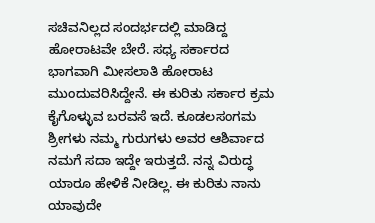ಸಚಿವನಿಲ್ಲದ ಸಂದರ್ಭದಲ್ಲಿ ಮಾಡಿದ್ದ ಹೋರಾಟವೇ ಬೇರೆ. ಸಧ್ಯ ಸರ್ಕಾರದ ಭಾಗವಾಗಿ ಮೀಸಲಾತಿ ಹೋರಾಟ ಮುಂದುವರಿಸಿದ್ದೇನೆ. ಈ ಕುರಿತು ಸರ್ಕಾರ ಕ್ರಮ ಕೈಗೊಳ್ಳುವ ಬರವಸೆ ಇದೆ. ಕೂಡಲಸಂಗಮ ಶ್ರೀಗಳು ನಮ್ಮ ಗುರುಗಳು ಅವರ ಆಶಿರ್ವಾದ ನಮಗೆ ಸದಾ ಇದ್ದೇ ಇರುತ್ತದೆ. ನನ್ನ ವಿರುದ್ಧ ಯಾರೂ ಹೇಳಿಕೆ ನೀಡಿಲ್ಲ. ಈ ಕುರಿತು ನಾನು ಯಾವುದೇ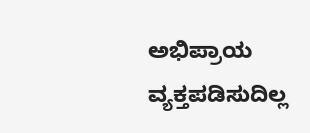ಅಭಿಪ್ರಾಯ ವ್ಯಕ್ತಪಡಿಸುದಿಲ್ಲ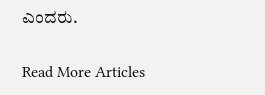ಎಂದರು.

Read More Articles